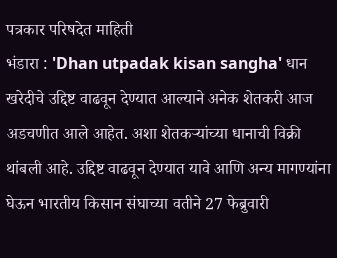पत्रकार परिषदेत माहिती
भंडारा : 'Dhan utpadak kisan sangha' धान खरेदीचे उद्दिष्ट वाढवून देण्यात आल्याने अनेक शेतकरी आज अडचणीत आले आहेत. अशा शेतकऱ्यांच्या धानाची विक्री थांबली आहे. उद्दिष्ट वाढवून देण्यात यावे आणि अन्य मागण्यांना घेऊन भारतीय किसान संघाच्या वतीने 27 फेब्रुवारी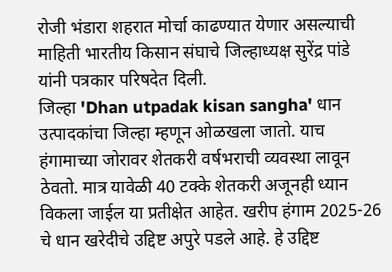रोजी भंडारा शहरात मोर्चा काढण्यात येणार असल्याची माहिती भारतीय किसान संघाचे जिल्हाध्यक्ष सुरेंद्र पांडे यांनी पत्रकार परिषदेत दिली.
जिल्हा 'Dhan utpadak kisan sangha' धान उत्पादकांचा जिल्हा म्हणून ओळखला जातो. याच हंगामाच्या जोरावर शेतकरी वर्षभराची व्यवस्था लावून ठेवतो. मात्र यावेळी 40 टक्के शेतकरी अजूनही ध्यान विकला जाईल या प्रतीक्षेत आहेत. खरीप हंगाम 2025-26 चे धान खरेदीचे उद्दिष्ट अपुरे पडले आहे. हे उद्दिष्ट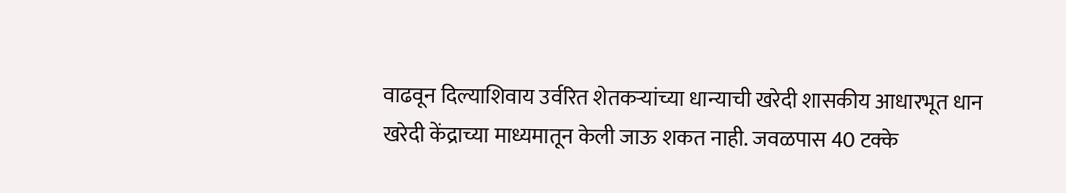वाढवून दिल्याशिवाय उर्वरित शेतकऱ्यांच्या धान्याची खरेदी शासकीय आधारभूत धान खरेदी केंद्राच्या माध्यमातून केली जाऊ शकत नाही. जवळपास 40 टक्के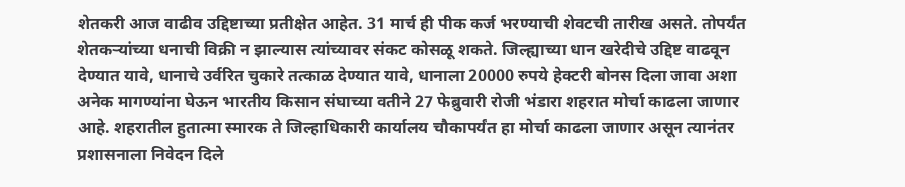शेतकरी आज वाढीव उद्दिष्टाच्या प्रतीक्षेत आहेत. 31 मार्च ही पीक कर्ज भरण्याची शेवटची तारीख असते. तोपर्यंत शेतकऱ्यांच्या धनाची विक्री न झाल्यास त्यांच्यावर संकट कोसळू शकते. जिल्ह्याच्या धान खरेदीचे उद्दिष्ट वाढवून देण्यात यावे, धानाचे उर्वरित चुकारे तत्काळ देण्यात यावे, धानाला 20000 रुपये हेक्टरी बोनस दिला जावा अशा अनेक मागण्यांना घेऊन भारतीय किसान संघाच्या वतीने 27 फेब्रुवारी रोजी भंडारा शहरात मोर्चा काढला जाणार आहे. शहरातील हुतात्मा स्मारक ते जिल्हाधिकारी कार्यालय चौकापर्यंत हा मोर्चा काढला जाणार असून त्यानंतर प्रशासनाला निवेदन दिले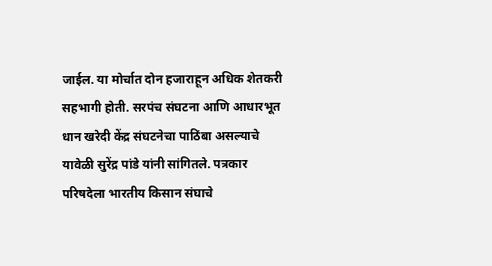जाईल. या मोर्चात दोन हजाराहून अधिक शेतकरी सहभागी होती. सरपंच संघटना आणि आधारभूत धान खरेदी केंद्र संघटनेचा पाठिंबा असल्याचे यावेळी सुरेंद्र पांडे यांनी सांगितले. पत्रकार परिषदेला भारतीय किसान संघाचे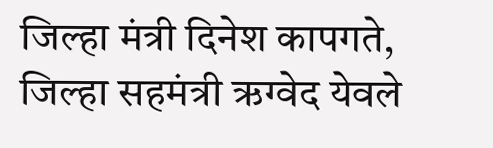जिल्हा मंत्री दिनेश कापगते, जिल्हा सहमंत्री ऋग्वेद येवले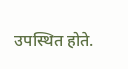उपस्थित होते.